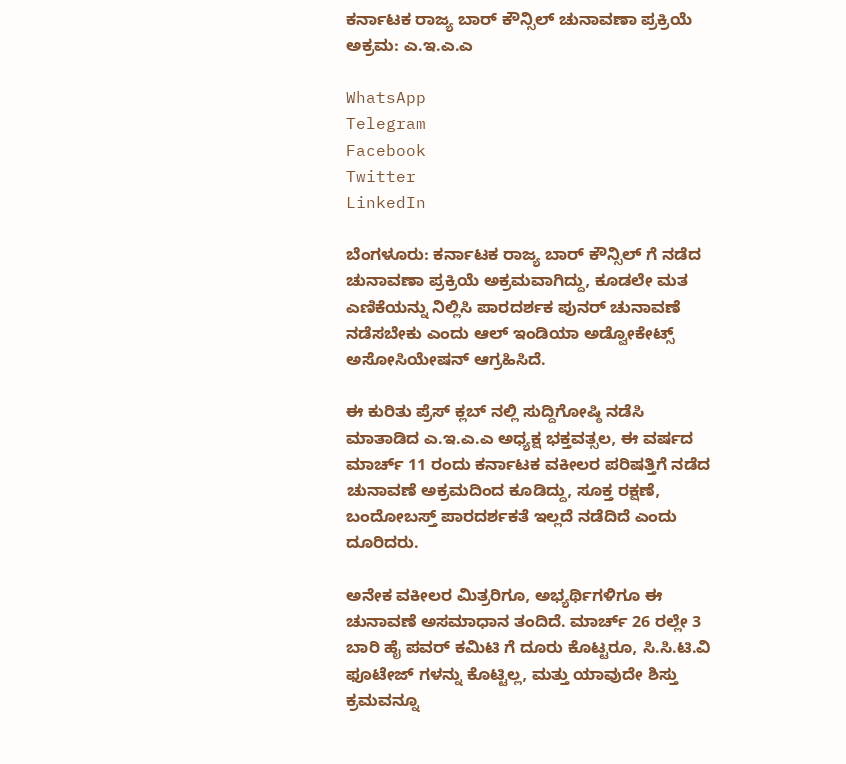ಕರ್ನಾಟಕ ರಾಜ್ಯ ಬಾರ್ ಕೌನ್ಸಿಲ್ ಚುನಾವಣಾ ಪ್ರಕ್ರಿಯೆ ಅಕ್ರಮ: ಎ.ಇ.ಎ.ಎ

WhatsApp
Telegram
Facebook
Twitter
LinkedIn

ಬೆಂಗಳೂರು: ಕರ್ನಾಟಕ ರಾಜ್ಯ ಬಾರ್ ಕೌನ್ಸಿಲ್ ಗೆ ನಡೆದ ಚುನಾವಣಾ ಪ್ರಕ್ರಿಯೆ ಅಕ್ರಮವಾಗಿದ್ದು, ಕೂಡಲೇ ಮತ ಎಣಿಕೆಯನ್ನು ನಿಲ್ಲಿಸಿ ಪಾರದರ್ಶಕ ಪುನರ್ ಚುನಾವಣೆ ನಡೆಸಬೇಕು ಎಂದು ಆಲ್ ಇಂಡಿಯಾ ಅಡ್ವೋಕೇಟ್ಸ್ ಅಸೋಸಿಯೇಷನ್ ಆಗ್ರಹಿಸಿದೆ.

ಈ ಕುರಿತು ಪ್ರೆಸ್ ಕ್ಲಬ್ ನಲ್ಲಿ ಸುದ್ದಿಗೋಷ್ಠಿ ನಡೆಸಿ ಮಾತಾಡಿದ ಎ.ಇ.ಎ.ಎ ಅಧ್ಯಕ್ಷ ಭಕ್ತವತ್ಸಲ, ಈ ವರ್ಷದ ಮಾರ್ಚ್ 11 ರಂದು ಕರ್ನಾಟಕ ವಕೀಲರ ಪರಿಷತ್ತಿಗೆ ನಡೆದ ಚುನಾವಣೆ ಅಕ್ರಮದಿಂದ ಕೂಡಿದ್ದು, ಸೂಕ್ತ ರಕ್ಷಣೆ, ಬಂದೋಬಸ್ತ್ ಪಾರದರ್ಶಕತೆ ಇಲ್ಲದೆ ನಡೆದಿದೆ ಎಂದು ದೂರಿದರು.

ಅನೇಕ ವಕೀಲರ ಮಿತ್ರರಿಗೂ, ಅಭ್ಯರ್ಥಿಗಳಿಗೂ ಈ ಚುನಾವಣೆ ಅಸಮಾಧಾನ ತಂದಿದೆ. ಮಾರ್ಚ್ 26 ರಲ್ಲೇ 3 ಬಾರಿ ಹೈ ಪವರ್ ಕಮಿಟಿ ಗೆ ದೂರು ಕೊಟ್ಟರೂ, ಸಿ.ಸಿ.ಟಿ.ವಿ ಫೂಟೇಜ್ ಗಳನ್ನು ಕೊಟ್ಟಿಲ್ಲ, ಮತ್ತು ಯಾವುದೇ ಶಿಸ್ತು ಕ್ರಮವನ್ನೂ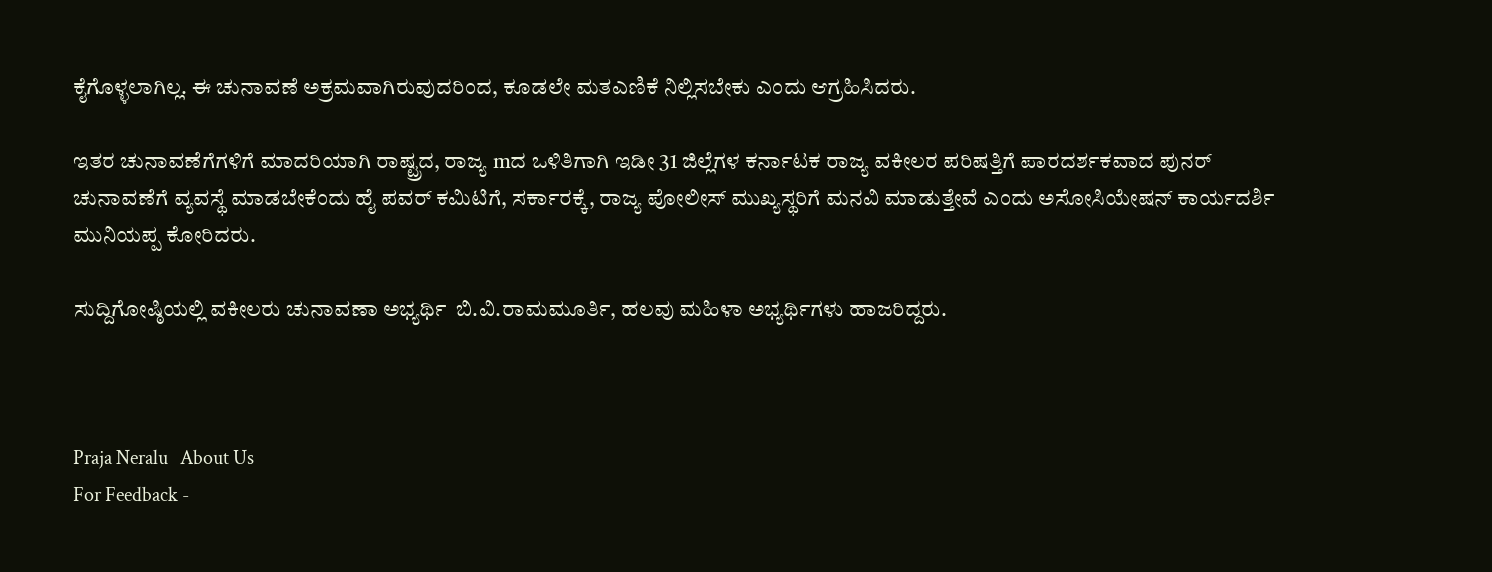ಕೈಗೊಳ್ಳಲಾಗಿಲ್ಲ. ಈ ಚುನಾವಣೆ ಅಕ್ರಮವಾಗಿರುವುದರಿಂದ, ಕೂಡಲೇ ಮತಎಣಿಕೆ ನಿಲ್ಲಿಸಬೇಕು ಎಂದು ಆಗ್ರಹಿಸಿದರು.

ಇತರ ಚುನಾವಣೆಗೆಗಳಿಗೆ ಮಾದರಿಯಾಗಿ ರಾಷ್ಟ್ರದ, ರಾಜ್ಯ mದ ಒಳಿತಿಗಾಗಿ ಇಡೀ 31 ಜಿಲ್ಲೆಗಳ ಕರ್ನಾಟಕ ರಾಜ್ಯ ವಕೀಲರ ಪರಿಷತ್ತಿಗೆ ಪಾರದರ್ಶಕವಾದ ಪುನರ್ ಚುನಾವಣೆಗೆ ವ್ಯವಸ್ಥೆ ಮಾಡಬೇಕೆಂದು ಹೈ ಪವರ್ ಕಮಿಟಿಗೆ, ಸರ್ಕಾರಕ್ಕೆ, ರಾಜ್ಯ ಪೋಲೀಸ್ ಮುಖ್ಯಸ್ಥರಿಗೆ ಮನವಿ ಮಾಡುತ್ತೇವೆ ಎಂದು ಅಸೋಸಿಯೇಷನ್ ಕಾರ್ಯದರ್ಶಿ ಮುನಿಯಪ್ಪ ಕೋರಿದರು.

ಸುದ್ದಿಗೋಷ್ಠಿಯಲ್ಲಿ ವಕೀಲರು ಚುನಾವಣಾ ಅಭ್ಯರ್ಥಿ  ಬಿ.ವಿ.ರಾಮಮೂರ್ತಿ, ಹಲವು ಮಹಿಳಾ ಅಭ್ಯರ್ಥಿಗಳು ಹಾಜರಿದ್ದರು.



Praja Neralu   About Us
For Feedback -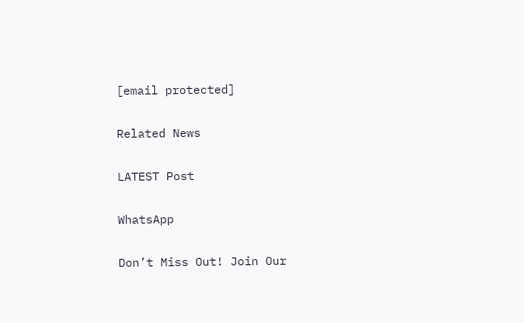[email protected]

Related News

LATEST Post

WhatsApp

Don’t Miss Out! Join Our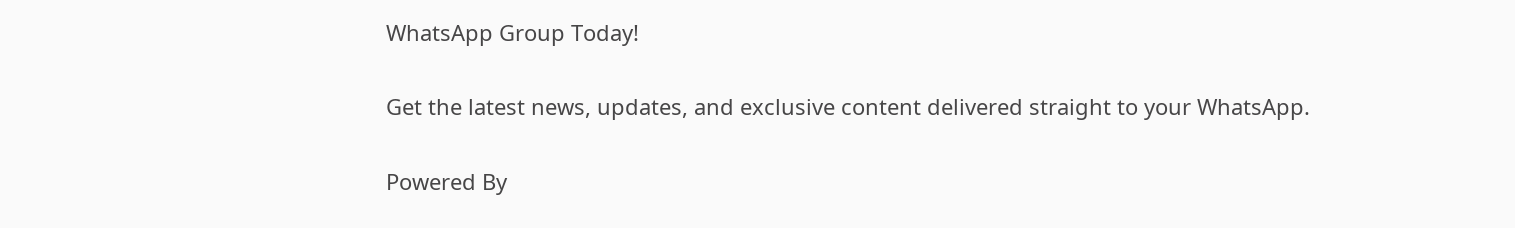WhatsApp Group Today!

Get the latest news, updates, and exclusive content delivered straight to your WhatsApp.

Powered By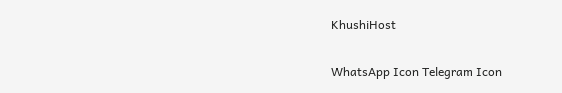KhushiHost

WhatsApp Icon Telegram Icon